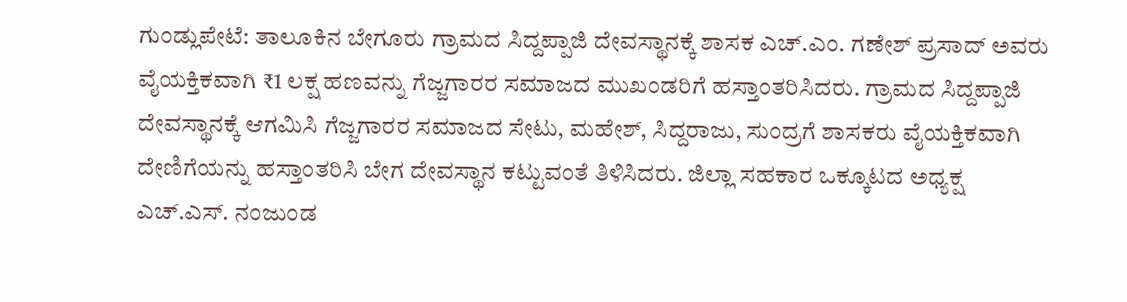ಗುಂಡ್ಲುಪೇಟೆ: ತಾಲೂಕಿನ ಬೇಗೂರು ಗ್ರಾಮದ ಸಿದ್ದಪ್ಪಾಜಿ ದೇವಸ್ಥಾನಕ್ಕೆ ಶಾಸಕ ಎಚ್.ಎಂ. ಗಣೇಶ್ ಪ್ರಸಾದ್ ಅವರು ವೈಯಕ್ತಿಕವಾಗಿ ₹1 ಲಕ್ಷ ಹಣವನ್ನು ಗೆಜ್ಜಗಾರರ ಸಮಾಜದ ಮುಖಂಡರಿಗೆ ಹಸ್ತಾಂತರಿಸಿದರು. ಗ್ರಾಮದ ಸಿದ್ದಪ್ಪಾಜಿ ದೇವಸ್ಥಾನಕ್ಕೆ ಆಗಮಿಸಿ ಗೆಜ್ಜಗಾರರ ಸಮಾಜದ ಸೇಟು, ಮಹೇಶ್, ಸಿದ್ದರಾಜು, ಸುಂದ್ರಗೆ ಶಾಸಕರು ವೈಯಕ್ತಿಕವಾಗಿ ದೇಣಿಗೆಯನ್ನು ಹಸ್ತಾಂತರಿಸಿ ಬೇಗ ದೇವಸ್ಥಾನ ಕಟ್ಟುವಂತೆ ತಿಳಿಸಿದರು. ಜಿಲ್ಲಾ ಸಹಕಾರ ಒಕ್ಕೂಟದ ಅಧ್ಯಕ್ಷ ಎಚ್.ಎಸ್. ನಂಜುಂಡ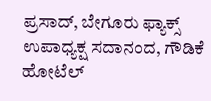ಪ್ರಸಾದ್, ಬೇಗೂರು ಫ್ಯಾಕ್ಸ್ ಉಪಾಧ್ಯಕ್ಷ ಸದಾನಂದ, ಗೌಡಿಕೆ ಹೋಟೆಲ್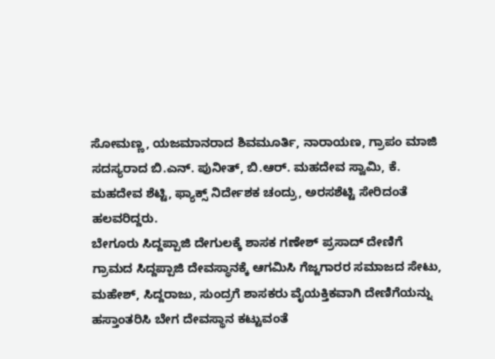ಸೋಮಣ್ಣ, ಯಜಮಾನರಾದ ಶಿವಮೂರ್ತಿ, ನಾರಾಯಣ, ಗ್ರಾಪಂ ಮಾಜಿ ಸದಸ್ಯರಾದ ಬಿ.ಎನ್. ಪುನೀತ್, ಬಿ.ಆರ್. ಮಹದೇವ ಸ್ವಾಮಿ, ಕೆ. ಮಹದೇವ ಶೆಟ್ಟಿ, ಫ್ಯಾಕ್ಸ್ ನಿರ್ದೇಶಕ ಚಂದ್ರು, ಅರಸಶೆಟ್ಟಿ ಸೇರಿದಂತೆ ಹಲವರಿದ್ದರು.
ಬೇಗೂರು ಸಿದ್ದಪ್ಪಾಜಿ ದೇಗುಲಕ್ಕೆ ಶಾಸಕ ಗಣೇಶ್ ಪ್ರಸಾದ್ ದೇಣಿಗೆ
ಗ್ರಾಮದ ಸಿದ್ದಪ್ಪಾಜಿ ದೇವಸ್ಥಾನಕ್ಕೆ ಆಗಮಿಸಿ ಗೆಜ್ಜಗಾರರ ಸಮಾಜದ ಸೇಟು, ಮಹೇಶ್, ಸಿದ್ದರಾಜು, ಸುಂದ್ರಗೆ ಶಾಸಕರು ವೈಯಕ್ತಿಕವಾಗಿ ದೇಣಿಗೆಯನ್ನು ಹಸ್ತಾಂತರಿಸಿ ಬೇಗ ದೇವಸ್ಥಾನ ಕಟ್ಟುವಂತೆ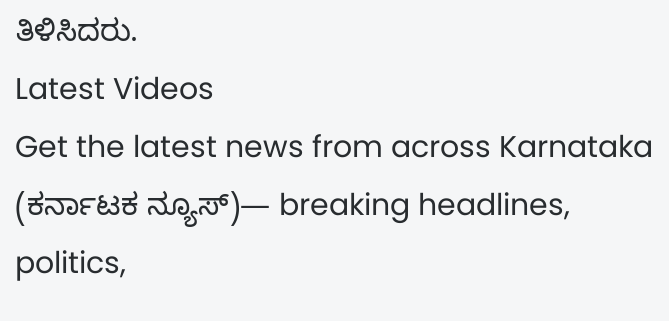ತಿಳಿಸಿದರು.
Latest Videos
Get the latest news from across Karnataka (ಕರ್ನಾಟಕ ನ್ಯೂಸ್)— breaking headlines, politics,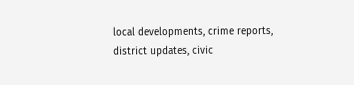local developments, crime reports, district updates, civic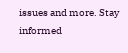issues and more. Stay informed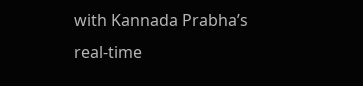with Kannada Prabha’s real‑time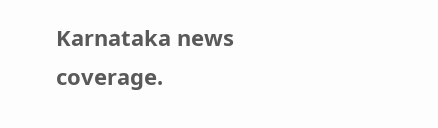Karnataka news coverage.